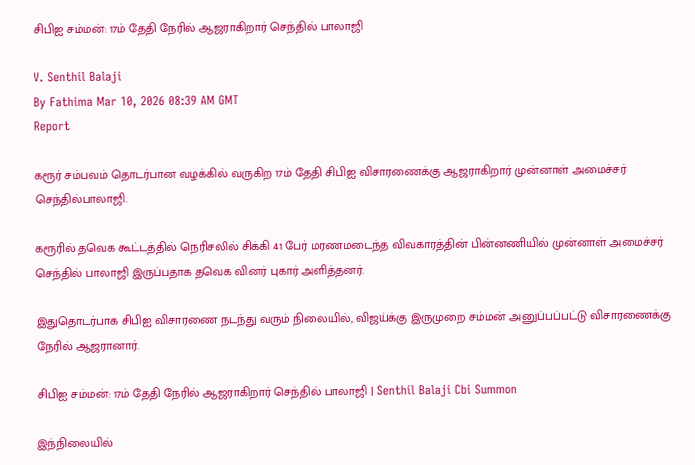சிபிஐ சம்மன்: 17ம் தேதி நேரில் ஆஜராகிறார் செந்தில் பாலாஜி

V. Senthil Balaji
By Fathima Mar 10, 2026 08:39 AM GMT
Report

கரூர் சம்பவம் தொடர்பான வழக்கில் வருகிற 17ம் தேதி சிபிஐ விசாரணைக்கு ஆஜராகிறார் முன்னாள் அமைச்சர் செந்தில்பாலாஜி.

கரூரில் தவெக கூட்டத்தில் நெரிசலில் சிக்கி 41 பேர் மரணமடைந்த விவகாரத்தின் பின்னணியில் முன்னாள் அமைச்சர் செந்தில் பாலாஜி இருப்பதாக தவெக வினர் புகார் அளித்தனர்.

இதுதொடர்பாக சிபிஐ விசாரணை நடந்து வரும் நிலையில், விஜய்க்கு இருமுறை சம்மன் அனுப்பப்பட்டு விசாரணைக்கு நேரில் ஆஜரானார்.

சிபிஐ சம்மன்: 17ம் தேதி நேரில் ஆஜராகிறார் செந்தில் பாலாஜி | Senthil Balaji Cbi Summon

இந்நிலையில்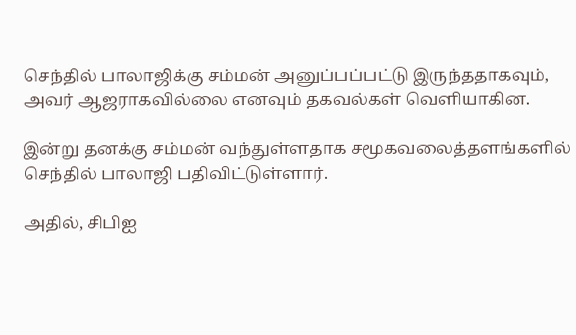செந்தில் பாலாஜிக்கு சம்மன் அனுப்பப்பட்டு இருந்ததாகவும், அவர் ஆஜராகவில்லை எனவும் தகவல்கள் வெளியாகின.

இன்று தனக்கு சம்மன் வந்துள்ளதாக சமூகவலைத்தளங்களில் செந்தில் பாலாஜி பதிவிட்டுள்ளார்.

அதில், சிபிஐ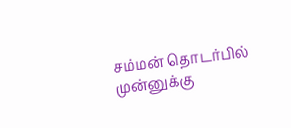சம்மன் தொடர்பில் முன்னுக்கு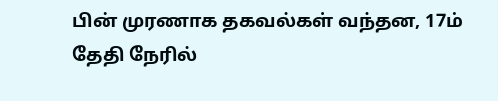பின் முரணாக தகவல்கள் வந்தன, 17ம் தேதி நேரில்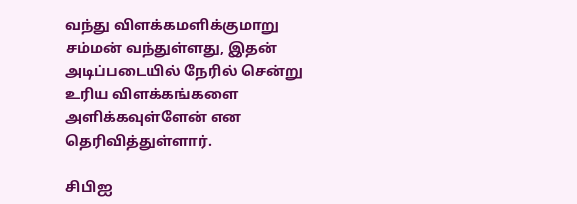வந்து விளக்கமளிக்குமாறு சம்மன் வந்துள்ளது, இதன் அடிப்படையில் நேரில் சென்று உரிய விளக்கங்களை அளிக்கவுள்ளேன் என தெரிவித்துள்ளார்.

சிபிஐ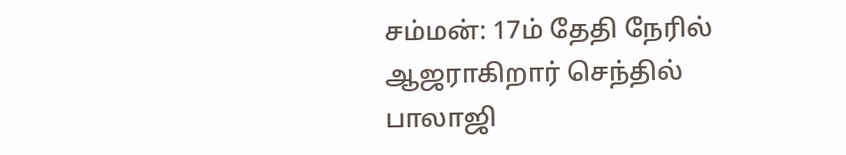சம்மன்: 17ம் தேதி நேரில் ஆஜராகிறார் செந்தில் பாலாஜி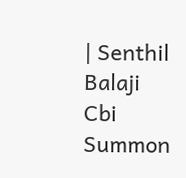| Senthil Balaji Cbi Summon